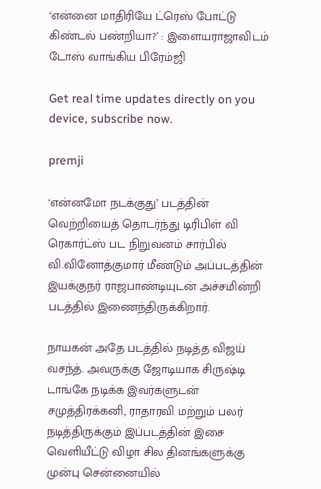‘என்னை மாதிரியே ட்ரெஸ் போட்டு கிண்டல் பண்றியா?’ : இளையராஜாவிடம் டோஸ் வாங்கிய பிரேம்ஜி

Get real time updates directly on you device, subscribe now.

premji

‘என்னமோ நடக்குது’ படத்தின் வெற்றியைத் தொடர்ந்து டிரிபிள் வி ரெகார்ட்ஸ் பட நிறுவனம் சார்பில் வி.வினோத்குமார் மீண்டும் அப்படத்தின் இயக்குநர் ராஜபாண்டியுடன் அச்சமின்றி படத்தில் இணைந்திருக்கிறார்.

நாயகன் அதே படத்தில் நடித்த விஜய் வசந்த். அவருக்கு ஜோடியாக சிருஷ்டி டாங்கே நடிக்க இவர்களுடன் சமுத்திரக்கனி, ராதாரவி மற்றும் பலர் நடித்திருக்கும் இப்படத்தின் இசை வெளியீட்டு விழா சில தினங்களுக்கு முன்பு சென்னையில்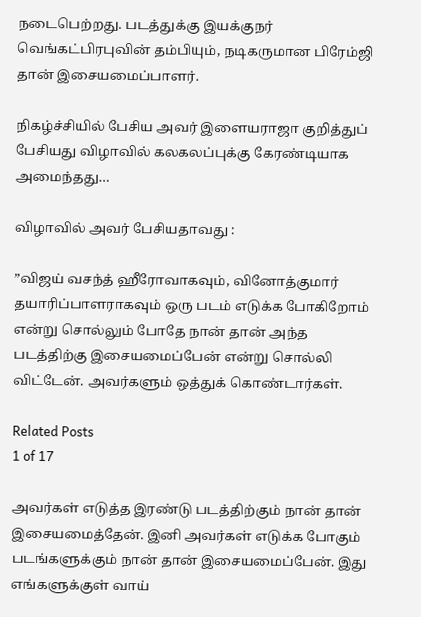நடைபெற்றது. படத்துக்கு இயக்குநர் வெங்கட்பிரபுவின் தம்பியும், நடிகருமான பிரேம்ஜி தான் இசையமைப்பாளர்.

நிகழ்ச்சியில் பேசிய அவர் இளையராஜா குறித்துப் பேசியது விழாவில் கலகலப்புக்கு கேரண்டியாக அமைந்தது…

விழாவில் அவர் பேசியதாவது :

”விஜய் வசந்த் ஹீரோவாகவும், வினோத்குமார் தயாரிப்பாளராகவும் ஒரு படம் எடுக்க போகிறோம் என்று சொல்லும் போதே நான் தான் அந்த படத்திற்கு இசையமைப்பேன் என்று சொல்லி விட்டேன். அவர்களும் ஒத்துக் கொண்டார்கள்.

Related Posts
1 of 17

அவர்கள் எடுத்த இரண்டு படத்திற்கும் நான் தான் இசையமைத்தேன். இனி அவர்கள் எடுக்க போகும் படங்களுக்கும் நான் தான் இசையமைப்பேன். இது எங்களுக்குள் வாய்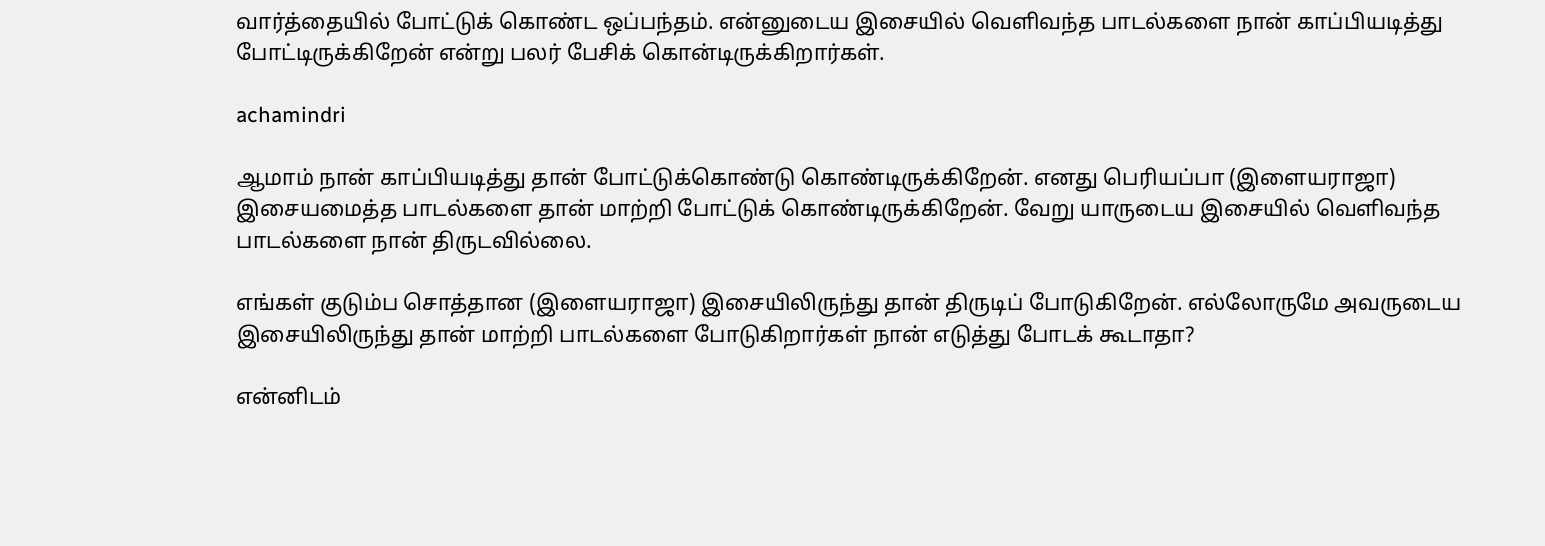வார்த்தையில் போட்டுக் கொண்ட ஒப்பந்தம். என்னுடைய இசையில் வெளிவந்த பாடல்களை நான் காப்பியடித்து போட்டிருக்கிறேன் என்று பலர் பேசிக் கொன்டிருக்கிறார்கள்.

achamindri

ஆமாம் நான் காப்பியடித்து தான் போட்டுக்கொண்டு கொண்டிருக்கிறேன். எனது பெரியப்பா (இளையராஜா) இசையமைத்த பாடல்களை தான் மாற்றி போட்டுக் கொண்டிருக்கிறேன். வேறு யாருடைய இசையில் வெளிவந்த பாடல்களை நான் திருடவில்லை.

எங்கள் குடும்ப சொத்தான (இளையராஜா) இசையிலிருந்து தான் திருடிப் போடுகிறேன். எல்லோருமே அவருடைய இசையிலிருந்து தான் மாற்றி பாடல்களை போடுகிறார்கள் நான் எடுத்து போடக் கூடாதா?

என்னிடம்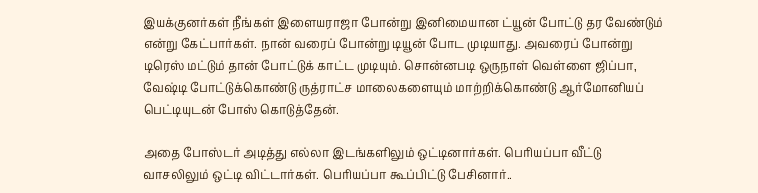இயக்குனர்கள் நீங்கள் இளையராஜா போன்று இனிமையான ட்யூன் போட்டு தர வேண்டும் என்று கேட்பார்கள். நான் வரைப் போன்று டியூன் போட முடியாது. அவரைப் போன்று டிரெஸ் மட்டும் தான் போட்டுக் காட்ட முடியும். சொன்னபடி ஒருநாள் வெள்ளை ஜிப்பா, வேஷ்டி போட்டுக்கொண்டு ருத்ராட்ச மாலைகளையும் மாற்றிக்கொண்டு ஆர்மோனியப் பெட்டியுடன் போஸ் கொடுத்தேன்.

அதை போஸ்டர் அடித்து எல்லா இடங்களிலும் ஒட்டினார்கள். பெரியப்பா வீட்டு வாசலிலும் ஒட்டி விட்டார்கள். பெரியப்பா கூப்பிட்டு பேசினார்..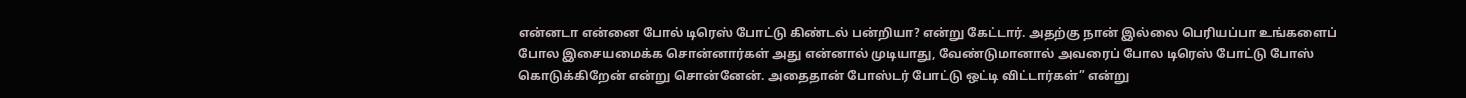என்னடா என்னை போல் டிரெஸ் போட்டு கிண்டல் பன்றியா? என்று கேட்டார். அதற்கு நான் இல்லை பெரியப்பா உங்களைப் போல இசையமைக்க சொன்னார்கள் அது என்னால் முடியாது, வேண்டுமானால் அவரைப் போல டிரெஸ் போட்டு போஸ் கொடுக்கிறேன் என்று சொன்னேன். அதைதான் போஸ்டர் போட்டு ஒட்டி விட்டார்கள்” என்று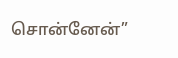சொன்னேன்”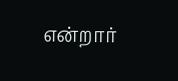என்றார்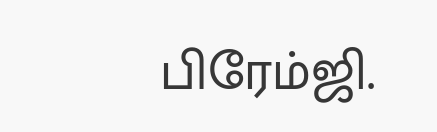பிரேம்ஜி.